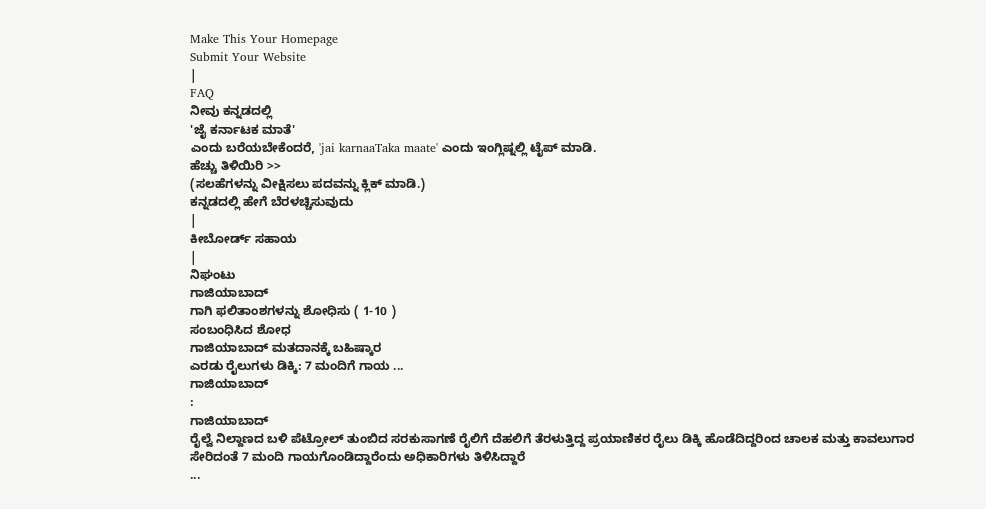Make This Your Homepage
Submit Your Website
|
FAQ
ನೀವು ಕನ್ನಡದಲ್ಲಿ
'ಜೈ ಕರ್ನಾಟಕ ಮಾತೆ'
ಎಂದು ಬರೆಯಬೇಕೆಂದರೆ, 'jai karnaaTaka maate' ಎಂದು ಇಂಗ್ಲಿಷ್ನಲ್ಲಿ ಟೈಪ್ ಮಾಡಿ.
ಹೆಚ್ಚು ತಿಳಿಯಿರಿ >>
(ಸಲಹೆಗಳನ್ನು ವೀಕ್ಷಿಸಲು ಪದವನ್ನು ಕ್ಲಿಕ್ ಮಾಡಿ.)
ಕನ್ನಡದಲ್ಲಿ ಹೇಗೆ ಬೆರಳಚ್ಚಿಸುವುದು
|
ಕೀಬೋರ್ಡ್ ಸಹಾಯ
|
ನಿಘಂಟು
ಗಾಜಿಯಾಬಾದ್
ಗಾಗಿ ಫಲಿತಾಂಶಗಳನ್ನು ಶೋಧಿಸು ( 1-10 )
ಸಂಬಂಧಿಸಿದ ಶೋಧ
ಗಾಜಿಯಾಬಾದ್ ಮತದಾನಕ್ಕೆ ಬಹಿಷ್ಕಾರ
ಎರಡು ರೈಲುಗಳು ಡಿಕ್ಕಿ: 7 ಮಂದಿಗೆ ಗಾಯ ...
ಗಾಜಿಯಾಬಾದ್
:
ಗಾಜಿಯಾಬಾದ್
ರೈಲ್ವೆ ನಿಲ್ದಾಣದ ಬಳಿ ಪೆಟ್ರೋಲ್ ತುಂಬಿದ ಸರಕುಸಾಗಣೆ ರೈಲಿಗೆ ದೆಹಲಿಗೆ ತೆರಳುತ್ತಿದ್ದ ಪ್ರಯಾಣಿಕರ ರೈಲು ಡಿಕ್ಕಿ ಹೊಡೆದಿದ್ದರಿಂದ ಚಾಲಕ ಮತ್ತು ಕಾವಲುಗಾರ ಸೇರಿದಂತೆ 7 ಮಂದಿ ಗಾಯಗೊಂಡಿದ್ದಾರೆಂದು ಅಧಿಕಾರಿಗಳು ತಿಳಿಸಿದ್ದಾರೆ
...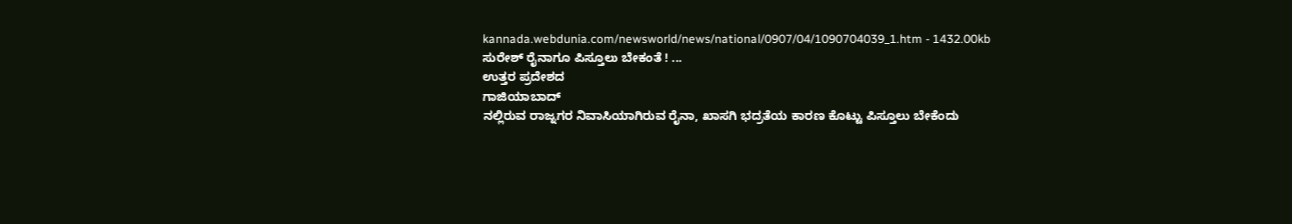kannada.webdunia.com/newsworld/news/national/0907/04/1090704039_1.htm - 1432.00kb
ಸುರೇಶ್ ರೈನಾಗೂ ಪಿಸ್ತೂಲು ಬೇಕಂತೆ ! ...
ಉತ್ತರ ಪ್ರದೇಶದ
ಗಾಜಿಯಾಬಾದ್
ನಲ್ಲಿರುವ ರಾಜ್ನಗರ ನಿವಾಸಿಯಾಗಿರುವ ರೈನಾ, ಖಾಸಗಿ ಭದ್ರತೆಯ ಕಾರಣ ಕೊಟ್ಟು ಪಿಸ್ತೂಲು ಬೇಕೆಂದು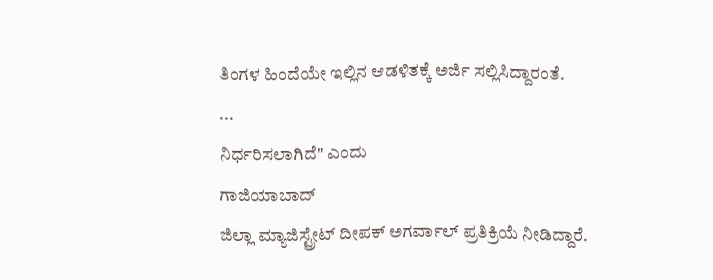ತಿಂಗಳ ಹಿಂದೆಯೇ ಇಲ್ಲಿನ ಆಡಳಿತಕ್ಕೆ ಅರ್ಜಿ ಸಲ್ಲಿಸಿದ್ದಾರಂತೆ.
...
ನಿರ್ಧರಿಸಲಾಗಿದೆ" ಎಂದು
ಗಾಜಿಯಾಬಾದ್
ಜಿಲ್ಲಾ ಮ್ಯಾಜಿಸ್ಟ್ರೇಟ್ ದೀಪಕ್ ಅಗರ್ವಾಲ್ ಪ್ರತಿಕ್ರಿಯೆ ನೀಡಿದ್ದಾರೆ.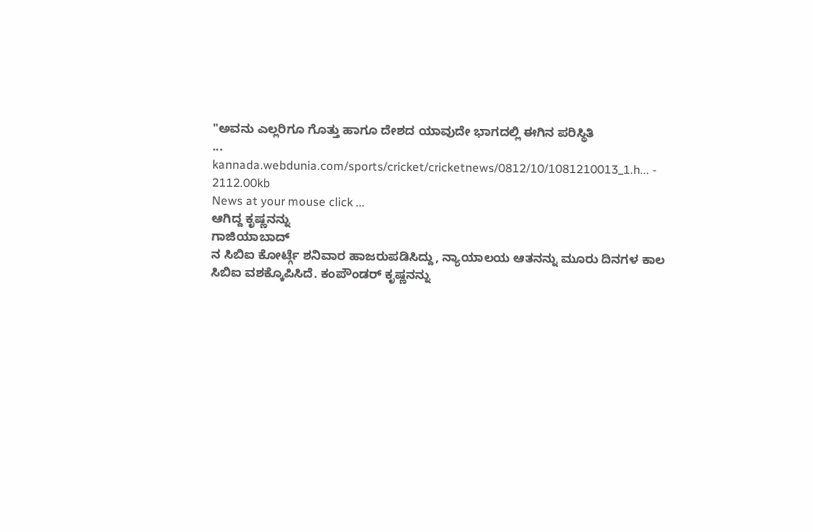"ಅವನು ಎಲ್ಲರಿಗೂ ಗೊತ್ತು ಹಾಗೂ ದೇಶದ ಯಾವುದೇ ಭಾಗದಲ್ಲಿ ಈಗಿನ ಪರಿಸ್ಥಿತಿ
...
kannada.webdunia.com/sports/cricket/cricketnews/0812/10/1081210013_1.h... - 2112.00kb
News at your mouse click ...
ಆಗಿದ್ದ ಕೃಷ್ಣನನ್ನು
ಗಾಜಿಯಾಬಾದ್
ನ ಸಿಬಿಐ ಕೋರ್ಟ್ಗೆ ಶನಿವಾರ ಹಾಜರುಪಡಿಸಿದ್ದು, ನ್ಯಾಯಾಲಯ ಆತನನ್ನು ಮೂರು ದಿನಗಳ ಕಾಲ ಸಿಬಿಐ ವಶಕ್ಕೊಪಿಸಿದೆ. ಕಂಪೌಂಡರ್ ಕೃಷ್ಣನನ್ನು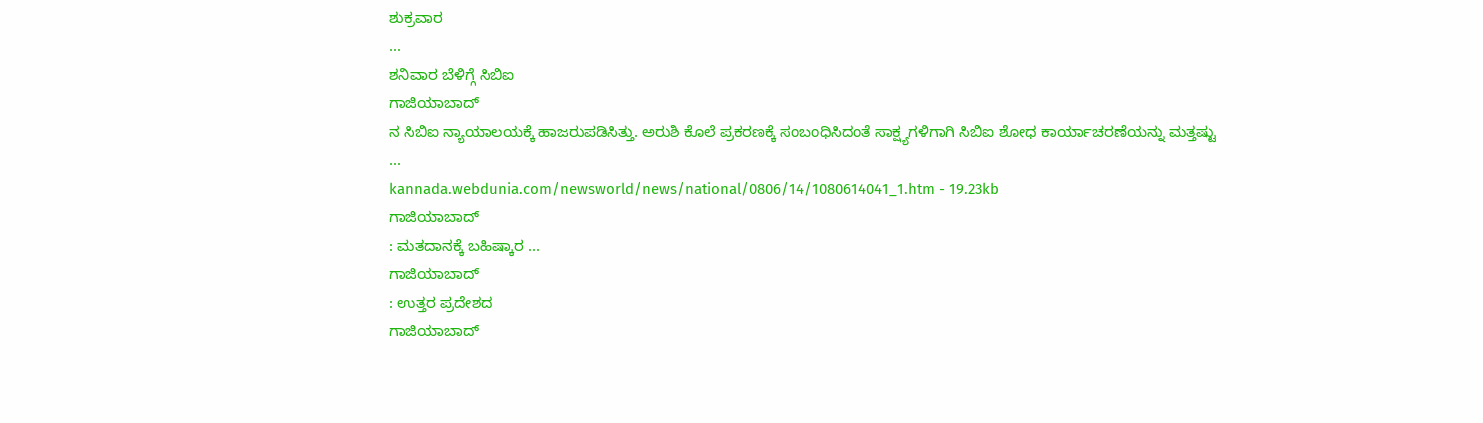ಶುಕ್ರವಾರ
...
ಶನಿವಾರ ಬೆಳಿಗ್ಗೆ ಸಿಬಿಐ
ಗಾಜಿಯಾಬಾದ್
ನ ಸಿಬಿಐ ನ್ಯಾಯಾಲಯಕ್ಕೆ ಹಾಜರುಪಡಿಸಿತ್ತು. ಅರುಶಿ ಕೊಲೆ ಪ್ರಕರಣಕ್ಕೆ ಸಂಬಂಧಿಸಿದಂತೆ ಸಾಕ್ಷ್ಯಗಳಿಗಾಗಿ ಸಿಬಿಐ ಶೋಧ ಕಾರ್ಯಾಚರಣೆಯನ್ನು ಮತ್ತಷ್ಟು
...
kannada.webdunia.com/newsworld/news/national/0806/14/1080614041_1.htm - 19.23kb
ಗಾಜಿಯಾಬಾದ್
: ಮತದಾನಕ್ಕೆ ಬಹಿಷ್ಕಾರ ...
ಗಾಜಿಯಾಬಾದ್
: ಉತ್ತರ ಪ್ರದೇಶದ
ಗಾಜಿಯಾಬಾದ್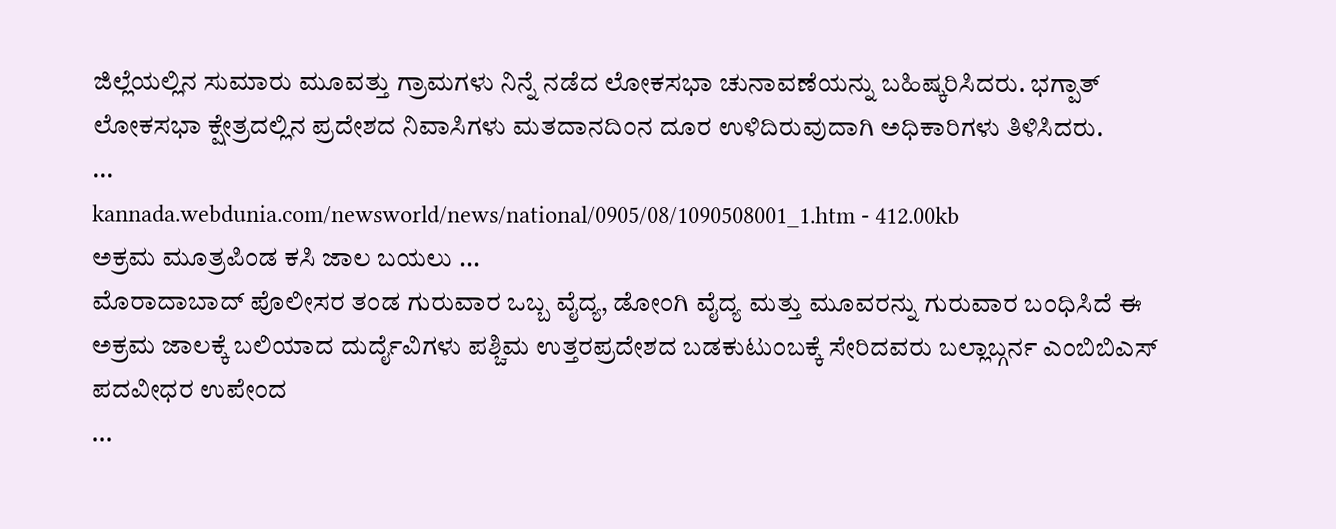ಜಿಲ್ಲೆಯಲ್ಲಿನ ಸುಮಾರು ಮೂವತ್ತು ಗ್ರಾಮಗಳು ನಿನ್ನೆ ನಡೆದ ಲೋಕಸಭಾ ಚುನಾವಣೆಯನ್ನು ಬಹಿಷ್ಕರಿಸಿದರು. ಭಗ್ಪಾತ್ ಲೋಕಸಭಾ ಕ್ಷೇತ್ರದಲ್ಲಿನ ಪ್ರದೇಶದ ನಿವಾಸಿಗಳು ಮತದಾನದಿಂನ ದೂರ ಉಳಿದಿರುವುದಾಗಿ ಅಧಿಕಾರಿಗಳು ತಿಳಿಸಿದರು.
...
kannada.webdunia.com/newsworld/news/national/0905/08/1090508001_1.htm - 412.00kb
ಅಕ್ರಮ ಮೂತ್ರಪಿಂಡ ಕಸಿ ಜಾಲ ಬಯಲು ...
ಮೊರಾದಾಬಾದ್ ಪೊಲೀಸರ ತಂಡ ಗುರುವಾರ ಒಬ್ಬ ವೈದ್ಯ, ಡೋಂಗಿ ವೈದ್ಯ ಮತ್ತು ಮೂವರನ್ನು ಗುರುವಾರ ಬಂಧಿಸಿದೆ ಈ ಅಕ್ರಮ ಜಾಲಕ್ಕೆ ಬಲಿಯಾದ ದುರ್ದೈವಿಗಳು ಪಶ್ಚಿಮ ಉತ್ತರಪ್ರದೇಶದ ಬಡಕುಟುಂಬಕ್ಕೆ ಸೇರಿದವರು ಬಲ್ಲಾಬ್ಗರ್ನ ಎಂಬಿಬಿಎಸ್ ಪದವೀಧರ ಉಪೇಂದ
...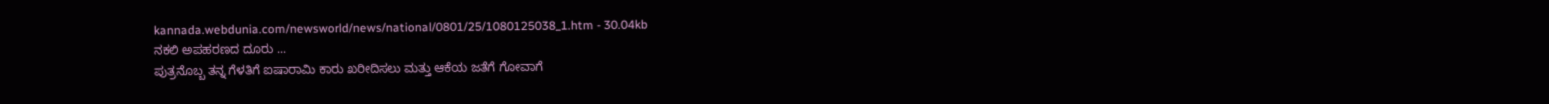kannada.webdunia.com/newsworld/news/national/0801/25/1080125038_1.htm - 30.04kb
ನಕಲಿ ಅಪಹರಣದ ದೂರು ...
ಪುತ್ರನೊಬ್ಬ ತನ್ನ ಗೆಳತಿಗೆ ಐಷಾರಾಮಿ ಕಾರು ಖರೀದಿಸಲು ಮತ್ತು ಆಕೆಯ ಜತೆಗೆ ಗೋವಾಗೆ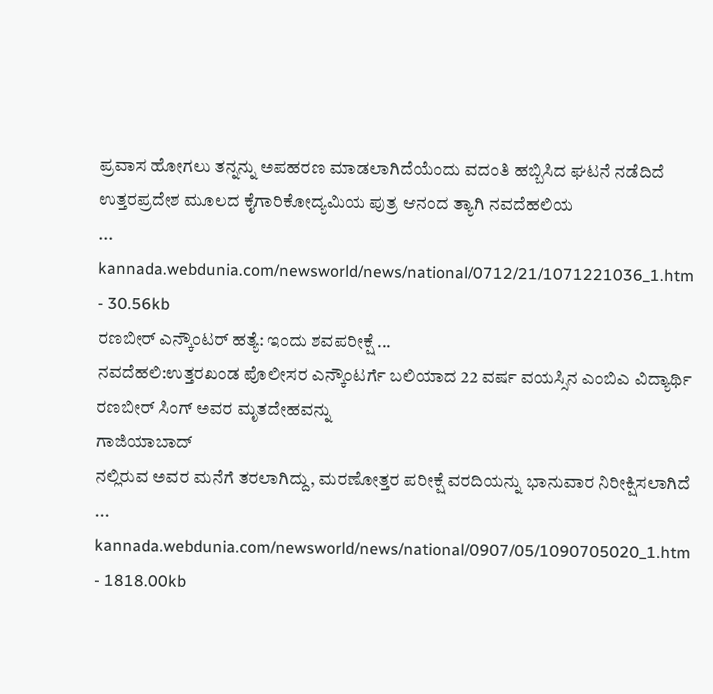ಪ್ರವಾಸ ಹೋಗಲು ತನ್ನನ್ನು ಅಪಹರಣ ಮಾಡಲಾಗಿದೆಯೆಂದು ವದಂತಿ ಹಬ್ಬಿಸಿದ ಘಟನೆ ನಡೆದಿದೆ ಉತ್ತರಪ್ರದೇಶ ಮೂಲದ ಕೈಗಾರಿಕೋದ್ಯಮಿಯ ಪುತ್ರ ಆನಂದ ತ್ಯಾಗಿ ನವದೆಹಲಿಯ
...
kannada.webdunia.com/newsworld/news/national/0712/21/1071221036_1.htm - 30.56kb
ರಣಬೀರ್ ಎನ್ಕೌಂಟರ್ ಹತ್ಯೆ: ಇಂದು ಶವಪರೀಕ್ಷೆ ...
ನವದೆಹಲಿ:ಉತ್ತರಖಂಡ ಪೊಲೀಸರ ಎನ್ಕೌಂಟರ್ಗೆ ಬಲಿಯಾದ 22 ವರ್ಷ ವಯಸ್ಸಿನ ಎಂಬಿಎ ವಿದ್ಯಾರ್ಥಿ ರಣಬೀರ್ ಸಿಂಗ್ ಅವರ ಮೃತದೇಹವನ್ನು
ಗಾಜಿಯಾಬಾದ್
ನಲ್ಲಿರುವ ಅವರ ಮನೆಗೆ ತರಲಾಗಿದ್ದು, ಮರಣೋತ್ತರ ಪರೀಕ್ಷೆ ವರದಿಯನ್ನು ಭಾನುವಾರ ನಿರೀಕ್ಷಿಸಲಾಗಿದೆ
...
kannada.webdunia.com/newsworld/news/national/0907/05/1090705020_1.htm - 1818.00kb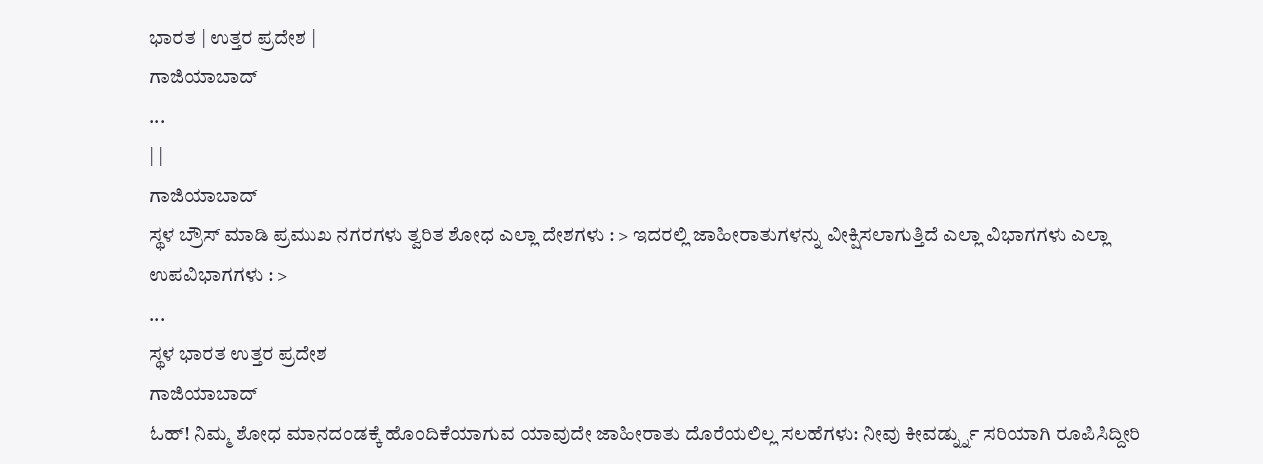ಭಾರತ | ಉತ್ತರ ಪ್ರದೇಶ |
ಗಾಜಿಯಾಬಾದ್
...
| |
ಗಾಜಿಯಾಬಾದ್
ಸ್ಥಳ ಬ್ರೌಸ್ ಮಾಡಿ ಪ್ರಮುಖ ನಗರಗಳು ತ್ವರಿತ ಶೋಧ ಎಲ್ಲಾ ದೇಶಗಳು : > ಇದರಲ್ಲಿ ಜಾಹೀರಾತುಗಳನ್ನು ವೀಕ್ಷಿಸಲಾಗುತ್ತಿದೆ ಎಲ್ಲಾ ವಿಭಾಗಗಳು ಎಲ್ಲಾ ಉಪವಿಭಾಗಗಳು : >
...
ಸ್ಥಳ ಭಾರತ ಉತ್ತರ ಪ್ರದೇಶ
ಗಾಜಿಯಾಬಾದ್
ಓಹ್! ನಿಮ್ಮ ಶೋಧ ಮಾನದಂಡಕ್ಕೆ ಹೊಂದಿಕೆಯಾಗುವ ಯಾವುದೇ ಜಾಹೀರಾತು ದೊರೆಯಲಿಲ್ಲ ಸಲಹೆಗಳು: ನೀವು ಕೀವರ್ಡ್ನ್ನು ಸರಿಯಾಗಿ ರೂಪಿಸಿದ್ದೀರಿ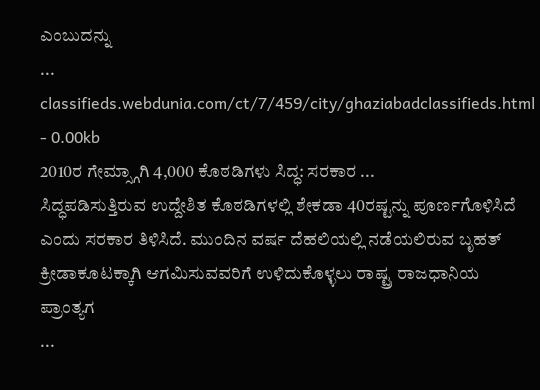ಎಂಬುದನ್ನು
...
classifieds.webdunia.com/ct/7/459/city/ghaziabadclassifieds.html - 0.00kb
2010ರ ಗೇಮ್ಸ್ಗಾಗಿ 4,000 ಕೊಠಡಿಗಳು ಸಿದ್ಧ: ಸರಕಾರ ...
ಸಿದ್ಧಪಡಿಸುತ್ತಿರುವ ಉದ್ದೇಶಿತ ಕೊಠಡಿಗಳಲ್ಲಿ ಶೇಕಡಾ 40ರಷ್ಟನ್ನು ಪೂರ್ಣಗೊಳಿಸಿದೆ ಎಂದು ಸರಕಾರ ತಿಳಿಸಿದೆ. ಮುಂದಿನ ವರ್ಷ ದೆಹಲಿಯಲ್ಲಿ ನಡೆಯಲಿರುವ ಬೃಹತ್ ಕ್ರೀಡಾಕೂಟಕ್ಕಾಗಿ ಆಗಮಿಸುವವರಿಗೆ ಉಳಿದುಕೊಳ್ಳಲು ರಾಷ್ಟ್ರ ರಾಜಧಾನಿಯ ಪ್ರಾಂತ್ಯಗ
...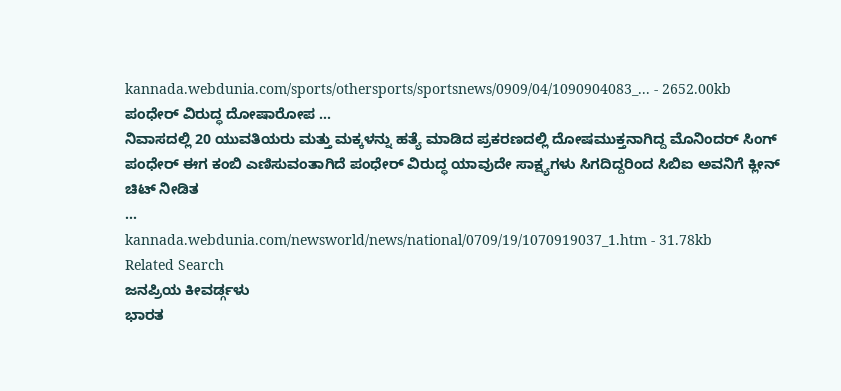kannada.webdunia.com/sports/othersports/sportsnews/0909/04/1090904083_... - 2652.00kb
ಪಂಧೇರ್ ವಿರುದ್ಧ ದೋಷಾರೋಪ ...
ನಿವಾಸದಲ್ಲಿ 20 ಯುವತಿಯರು ಮತ್ತು ಮಕ್ಕಳನ್ನು ಹತ್ಯೆ ಮಾಡಿದ ಪ್ರಕರಣದಲ್ಲಿ ದೋಷಮುಕ್ತನಾಗಿದ್ದ ಮೊನಿಂದರ್ ಸಿಂಗ್ ಪಂಧೇರ್ ಈಗ ಕಂಬಿ ಎಣಿಸುವಂತಾಗಿದೆ ಪಂಧೇರ್ ವಿರುದ್ಧ ಯಾವುದೇ ಸಾಕ್ಷ್ಯಗಳು ಸಿಗದಿದ್ದರಿಂದ ಸಿಬಿಐ ಅವನಿಗೆ ಕ್ಲೀನ್ ಚಿಟ್ ನೀಡಿತ
...
kannada.webdunia.com/newsworld/news/national/0709/19/1070919037_1.htm - 31.78kb
Related Search
ಜನಪ್ರಿಯ ಕೀವರ್ಡ್ಗಳು
ಭಾರತ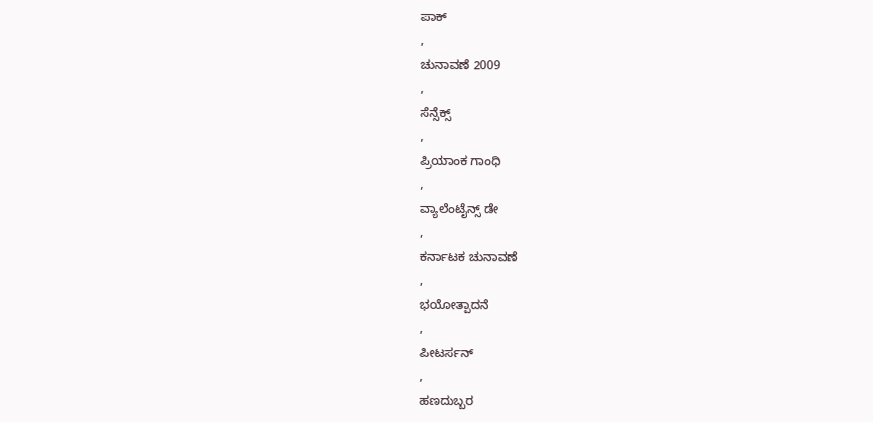ಪಾಕ್
,
ಚುನಾವಣೆ 2009
,
ಸೆನ್ಸೆಕ್ಸ್
,
ಪ್ರಿಯಾಂಕ ಗಾಂಧಿ
,
ವ್ಯಾಲೆಂಟೈನ್ಸ್ ಡೇ
,
ಕರ್ನಾಟಕ ಚುನಾವಣೆ
,
ಭಯೋತ್ಪಾದನೆ
,
ಪೀಟರ್ಸನ್
,
ಹಣದುಬ್ಬರ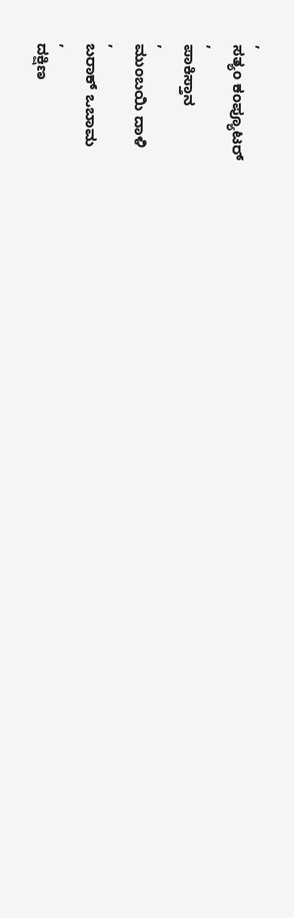,
ಸತ್ಯಂ ಕಂಪ್ಯೂಟರ್
,
ಪಾಕಿಸ್ತಾನ
,
ಮುಂಬಯಿ ದಾಳಿ
,
ಬರಾಕ್ ಒಬಾಮ
,
ದಕ್ಷಿಣ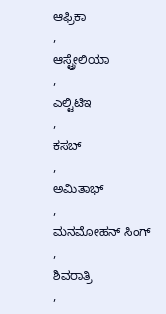ಆಫ್ರಿಕಾ
,
ಆಸ್ಟ್ರೇಲಿಯಾ
,
ಎಲ್ಟಿಟಿಇ
,
ಕಸಬ್
,
ಅಮಿತಾಭ್
,
ಮನಮೋಹನ್ ಸಿಂಗ್
,
ಶಿವರಾತ್ರಿ
,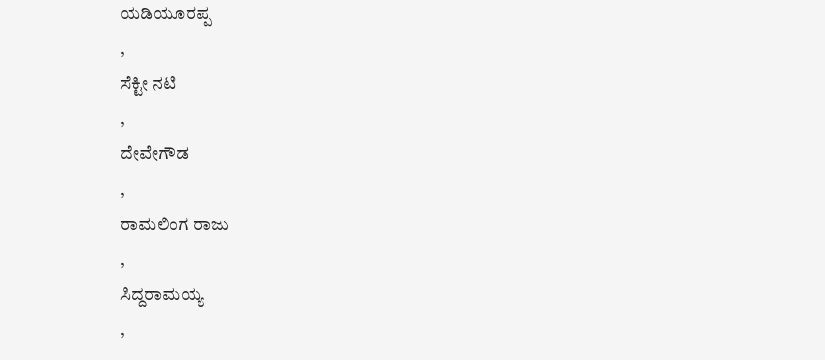ಯಡಿಯೂರಪ್ಪ
,
ಸೆಕ್ಟೀ ನಟಿ
,
ದೇವೇಗೌಡ
,
ರಾಮಲಿಂಗ ರಾಜು
,
ಸಿದ್ದರಾಮಯ್ಯ
,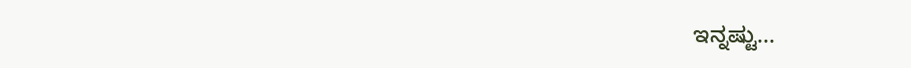ಇನ್ನಷ್ಟು...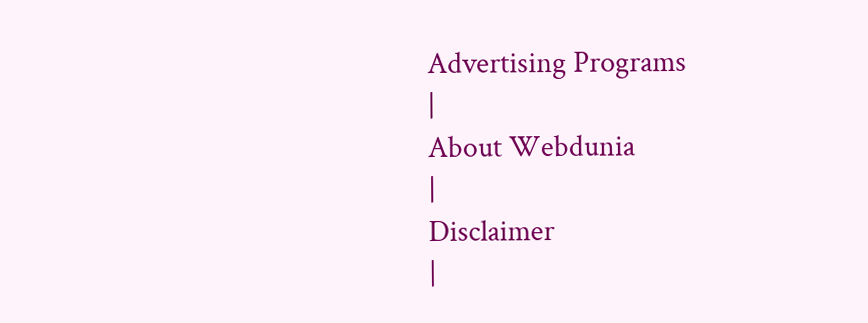Advertising Programs
|
About Webdunia
|
Disclaimer
|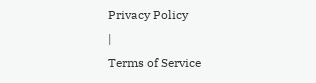Privacy Policy
|
Terms of Service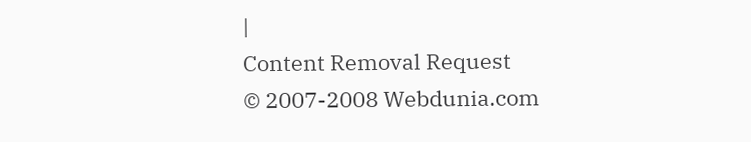|
Content Removal Request
© 2007-2008 Webdunia.com